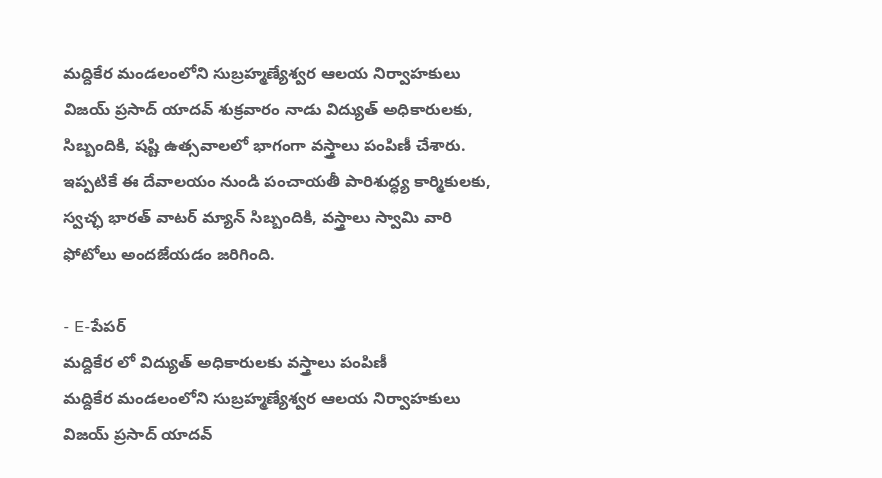మద్దికేర మండలంలోని సుబ్రహ్మణ్యేశ్వర ఆలయ నిర్వాహకులు విజయ్ ప్రసాద్ యాదవ్ శుక్రవారం నాడు విద్యుత్ అధికారులకు, సిబ్బందికి, షష్టి ఉత్సవాలలో భాగంగా వస్త్రాలు పంపిణీ చేశారు. ఇప్పటికే ఈ దేవాలయం నుండి పంచాయతీ పారిశుద్ధ్య కార్మికులకు, స్వచ్ఛ భారత్ వాటర్ మ్యాన్ సిబ్బందికి, వస్త్రాలు స్వామి వారి ఫోటోలు అందజేయడం జరిగింది.

- E-పేపర్
మద్దికేర లో విద్యుత్ అధికారులకు వస్త్రాలు పంపిణీ
మద్దికేర మండలంలోని సుబ్రహ్మణ్యేశ్వర ఆలయ నిర్వాహకులు విజయ్ ప్రసాద్ యాదవ్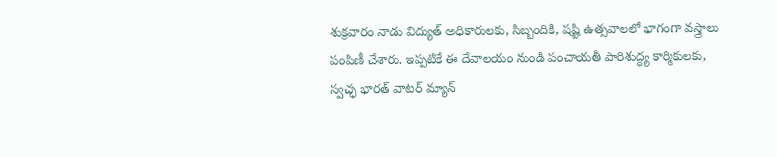శుక్రవారం నాడు విద్యుత్ అధికారులకు, సిబ్బందికి, షష్టి ఉత్సవాలలో భాగంగా వస్త్రాలు పంపిణీ చేశారు. ఇప్పటికే ఈ దేవాలయం నుండి పంచాయతీ పారిశుద్ధ్య కార్మికులకు, స్వచ్ఛ భారత్ వాటర్ మ్యాన్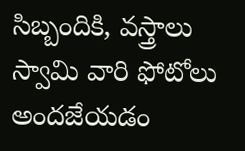సిబ్బందికి, వస్త్రాలు స్వామి వారి ఫోటోలు అందజేయడం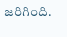జరిగింది.